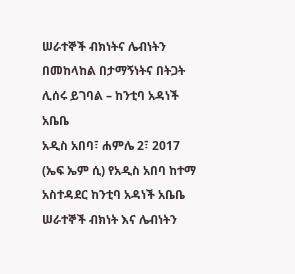ሠራተኞች ብክነትና ሌብነትን በመከላከል በታማኝነትና በትጋት ሊሰሩ ይገባል – ከንቲባ አዳነች አቤቤ
አዲስ አበባ፣ ሐምሌ 2፣ 2017 (ኤፍ ኤም ሲ) የአዲስ አበባ ከተማ አስተዳደር ከንቲባ አዳነች አቤቤ ሠራተኞች ብክነት እና ሌብነትን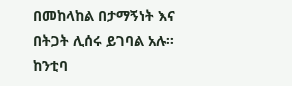በመከላከል በታማኝነት እና በትጋት ሊሰሩ ይገባል አሉ፡፡
ከንቲባ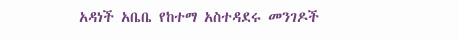አዳነች አቤቤ የከተማ አስተዳደሩ መንገዶች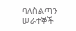ባለስልጣን ሠራተኞች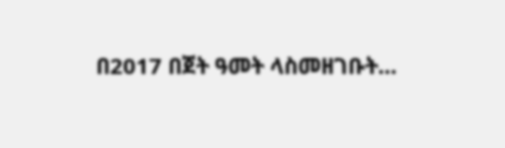በ2017 በጀት ዓመት ላስመዘገቡት…